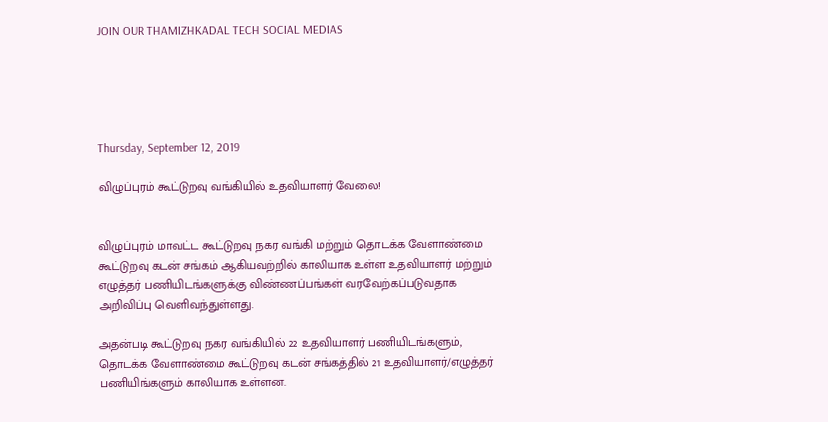JOIN OUR THAMIZHKADAL TECH SOCIAL MEDIAS





Thursday, September 12, 2019

விழுப்புரம் கூட்டுறவு வங்கியில் உதவியாளர் வேலை!


விழுப்புரம் மாவட்ட கூட்டுறவு நகர வங்கி மற்றும் தொடக்க வேளாண்மை கூட்டுறவு கடன் சங்கம் ஆகியவற்றில் காலியாக உள்ள உதவியாளர் மற்றும் எழுத்தர் பணியிடங்களுக்கு விண்ணப்பங்கள் வரவேற்கப்படுவதாக அறிவிப்பு வெளிவந்துள்ளது.

அதன்படி கூட்டுறவு நகர வங்கியில் 22 உதவியாளர் பணியிடங்களும், தொடக்க வேளாண்மை கூட்டுறவு கடன் சங்கத்தில் 21 உதவியாளர்/எழுத்தர் பணியிங்களும் காலியாக உள்ளன.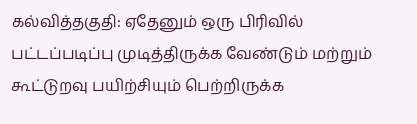கல்வித்தகுதி: ஏதேனும் ஒரு பிரிவில் பட்டப்படிப்பு முடித்திருக்க வேண்டும் மற்றும் கூட்டுறவு பயிற்சியும் பெற்றிருக்க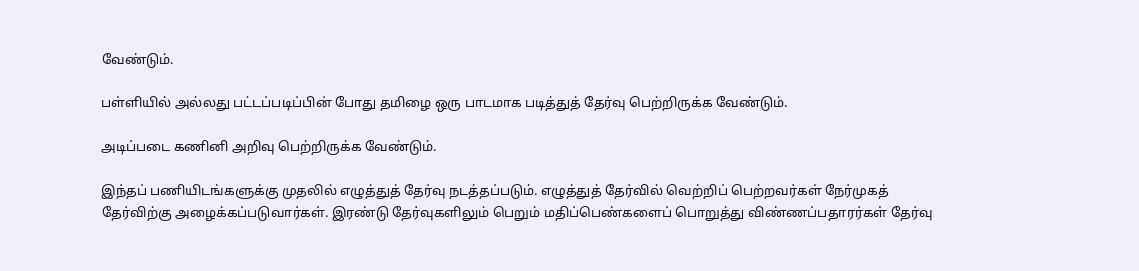வேண்டும்.

பள்ளியில் அல்லது பட்டப்படிப்பின் போது தமிழை ஒரு பாடமாக படித்துத் தேர்வு பெற்றிருக்க வேண்டும்.

அடிப்படை கணினி அறிவு பெற்றிருக்க வேண்டும்.

இந்தப் பணியிடங்களுக்கு முதலில் எழுத்துத் தேர்வு நடத்தப்படும். எழுத்துத் தேர்வில் வெற்றிப் பெற்றவர்கள் நேர்முகத் தேர்விற்கு அழைக்கப்படுவார்கள். இரண்டு தேர்வுகளிலும் பெறும் மதிப்பெண்களைப் பொறுத்து விண்ணப்பதாரர்கள் தேர்வு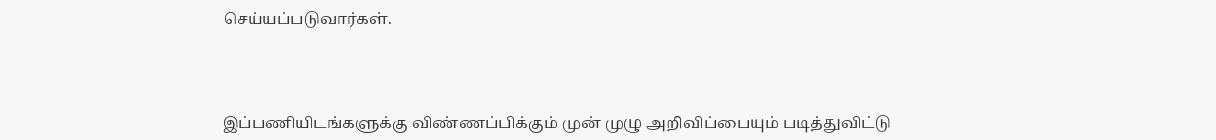செய்யப்படுவார்கள்.



இப்பணியிடங்களுக்கு விண்ணப்பிக்கும் முன் முழு அறிவிப்பையும் படித்துவிட்டு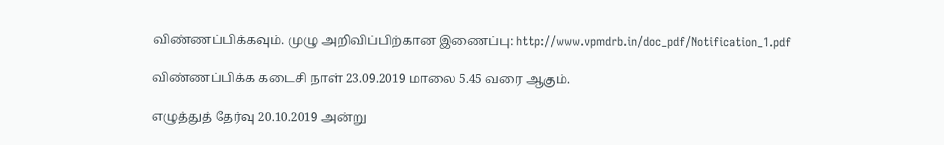விண்ணப்பிக்கவும். முழு அறிவிப்பிற்கான இணைப்பு: http://www.vpmdrb.in/doc_pdf/Notification_1.pdf

விண்ணப்பிக்க கடைசி நாள் 23.09.2019 மாலை 5.45 வரை ஆகும்.

எழுத்துத் தேர்வு 20.10.2019 அன்று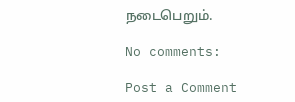நடைபெறும்.

No comments:

Post a Comment